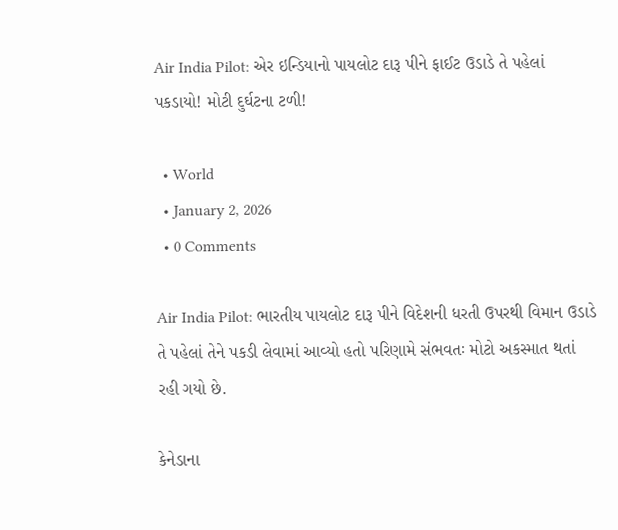Air India Pilot: એર ઇન્ડિયાનો પાયલોટ દારૂ પીને ફાઈટ ઉડાડે તે પહેલાં પકડાયો! મોટી દુર્ઘટના ટળી!

  • World
  • January 2, 2026
  • 0 Comments

Air India Pilot: ભારતીય પાયલોટ દારૂ પીને વિદેશની ધરતી ઉપરથી વિમાન ઉડાડે તે પહેલાં તેને પકડી લેવામાં આવ્યો હતો પરિણામે સંભવતઃ મોટો અકસ્માત થતાં રહી ગયો છે.

કેનેડાના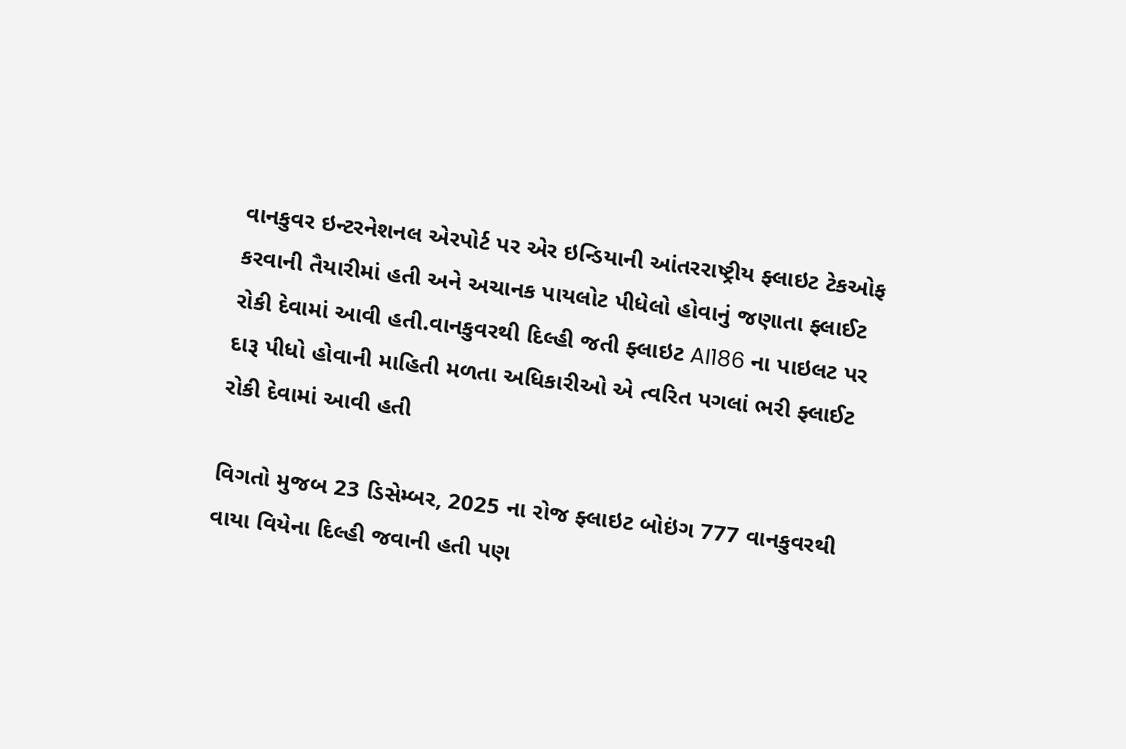વાનકુવર ઇન્ટરનેશનલ એરપોર્ટ પર એર ઇન્ડિયાની આંતરરાષ્ટ્રીય ફ્લાઇટ ટેકઓફ કરવાની તૈયારીમાં હતી અને અચાનક પાયલોટ પીધેલો હોવાનું જણાતા ફ્લાઈટ રોકી દેવામાં આવી હતી.વાનકુવરથી દિલ્હી જતી ફ્લાઇટ AI186 ના પાઇલટ પર દારૂ પીધો હોવાની માહિતી મળતા અધિકારીઓ એ ત્વરિત પગલાં ભરી ફ્લાઈટ રોકી દેવામાં આવી હતી

વિગતો મુજબ 23 ડિસેમ્બર, 2025 ના રોજ ફ્લાઇટ બોઇંગ 777 વાનકુવરથી વાયા વિયેના દિલ્હી જવાની હતી પણ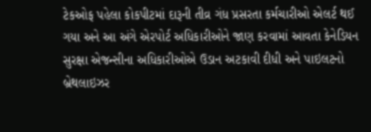ટેકઓફ પહેલા કોકપીટમાં દારૂની તીવ્ર ગંધ પ્રસરતા કર્મચારીઓ એલર્ટ થઈ ગયા અને આ અંગે એરપોર્ટ અધિકારીઓને જાણ કરવામાં આવતા કેનેડિયન સુરક્ષા એજન્સીના અધિકારીઓએ ઉડાન અટકાવી દીધી અને પાઇલટનો બ્રેથલાઇઝર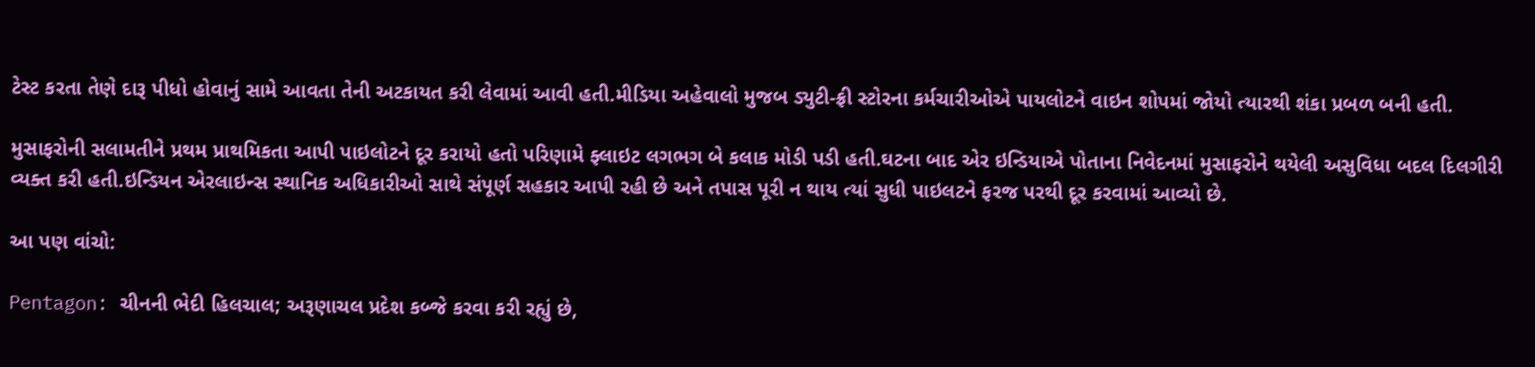ટેસ્ટ કરતા તેણે દારૂ પીધો હોવાનું સામે આવતા તેની અટકાયત કરી લેવામાં આવી હતી.મીડિયા અહેવાલો મુજબ ડ્યુટી-ફ્રી સ્ટોરના કર્મચારીઓએ પાયલોટને વાઇન શોપમાં જોયો ત્યારથી શંકા પ્રબળ બની હતી.

મુસાફરોની સલામતીને પ્રથમ પ્રાથમિકતા આપી પાઇલોટને દૂર કરાયો હતો પરિણામે ફ્લાઇટ લગભગ બે કલાક મોડી પડી હતી.ઘટના બાદ એર ઇન્ડિયાએ પોતાના નિવેદનમાં મુસાફરોને થયેલી અસુવિધા બદલ દિલગીરી વ્યક્ત કરી હતી.ઇન્ડિયન એરલાઇન્સ સ્થાનિક અધિકારીઓ સાથે સંપૂર્ણ સહકાર આપી રહી છે અને તપાસ પૂરી ન થાય ત્યાં સુધી પાઇલટને ફરજ પરથી દૂર કરવામાં આવ્યો છે.

આ પણ વાંચો:

Pentagon: ચીનની ભેદી હિલચાલ; અરૂણાચલ પ્રદેશ કબ્જે કરવા કરી રહ્યું છે,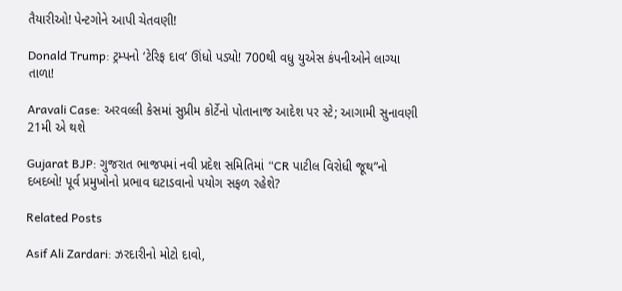તૈયારીઓ! પેન્ટગોને આપી ચેતવણી!

Donald Trump: ટ્રમ્પનો ‘ટેરિફ દાવ’ ઊંધો પડ્યો! 700થી વધુ યુએસ કંપનીઓને લાગ્યા તાળા!

Aravali Case: અરવલ્લી કેસમાં સુપ્રીમ કોર્ટેનો પોતાનાજ આદેશ પર સ્ટે; આગામી સુનાવણી 21મી એ થશે

Gujarat BJP: ગુજરાત ભાજપમાં નવી પ્રદેશ સમિતિમાં “CR પાટીલ વિરોધી જૂથ”નો દબદબો! પૂર્વ પ્રમુખોનો પ્રભાવ ઘટાડવાનો પયોગ સફળ રહેશે?

Related Posts

Asif Ali Zardari: ઝરદારીનો મોટો દાવો,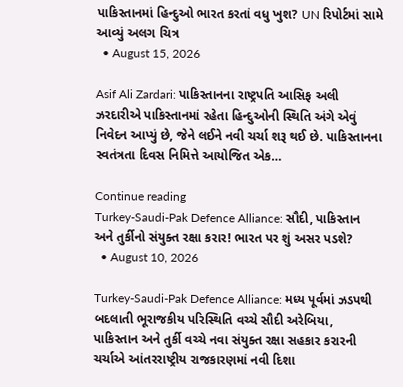પાકિસ્તાનમાં હિન્દુઓ ભારત કરતાં વધુ ખુશ? UN રિપોર્ટમાં સામે આવ્યું અલગ ચિત્ર
  • August 15, 2026

Asif Ali Zardari: પાકિસ્તાનના રાષ્ટ્રપતિ આસિફ અલી ઝરદારીએ પાકિસ્તાનમાં રહેતા હિન્દુઓની સ્થિતિ અંગે એવું નિવેદન આપ્યું છે, જેને લઈને નવી ચર્ચા શરૂ થઈ છે. પાકિસ્તાનના સ્વતંત્રતા દિવસ નિમિત્તે આયોજિત એક…

Continue reading
Turkey-Saudi-Pak Defence Alliance: સૌદી, પાકિસ્તાન અને તુર્કીનો સંયુક્ત રક્ષા કરાર! ભારત પર શું અસર પડશે?
  • August 10, 2026

Turkey-Saudi-Pak Defence Alliance: મધ્ય પૂર્વમાં ઝડપથી બદલાતી ભૂરાજકીય પરિસ્થિતિ વચ્ચે સૌદી અરેબિયા, પાકિસ્તાન અને તુર્કી વચ્ચે નવા સંયુક્ત રક્ષા સહકાર કરારની ચર્ચાએ આંતરરાષ્ટ્રીય રાજકારણમાં નવી દિશા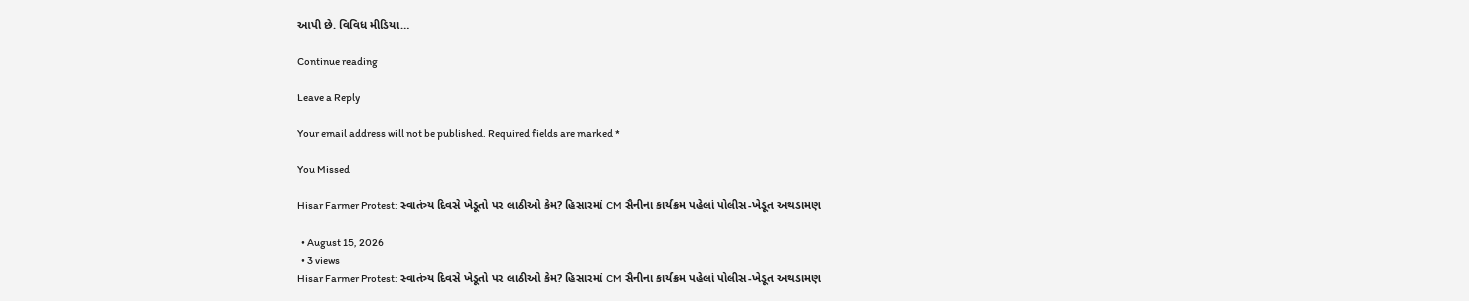આપી છે. વિવિધ મીડિયા…

Continue reading

Leave a Reply

Your email address will not be published. Required fields are marked *

You Missed

Hisar Farmer Protest: સ્વાતંત્ર્ય દિવસે ખેડૂતો પર લાઠીઓ કેમ? હિસારમાં CM સૈનીના કાર્યક્રમ પહેલાં પોલીસ-ખેડૂત અથડામણ

  • August 15, 2026
  • 3 views
Hisar Farmer Protest: સ્વાતંત્ર્ય દિવસે ખેડૂતો પર લાઠીઓ કેમ? હિસારમાં CM સૈનીના કાર્યક્રમ પહેલાં પોલીસ-ખેડૂત અથડામણ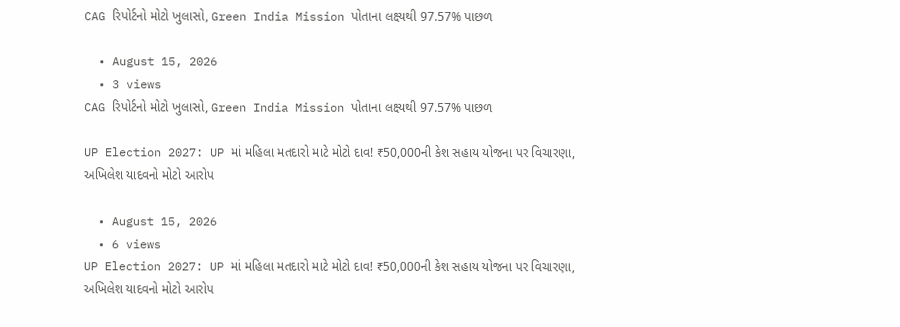CAG રિપોર્ટનો મોટો ખુલાસો, Green India Mission પોતાના લક્ષ્યથી 97.57% પાછળ

  • August 15, 2026
  • 3 views
CAG રિપોર્ટનો મોટો ખુલાસો, Green India Mission પોતાના લક્ષ્યથી 97.57% પાછળ

UP Election 2027: UP માં મહિલા મતદારો માટે મોટો દાવ! ₹50,000ની કેશ સહાય યોજના પર વિચારણા, અખિલેશ યાદવનો મોટો આરોપ

  • August 15, 2026
  • 6 views
UP Election 2027: UP માં મહિલા મતદારો માટે મોટો દાવ! ₹50,000ની કેશ સહાય યોજના પર વિચારણા, અખિલેશ યાદવનો મોટો આરોપ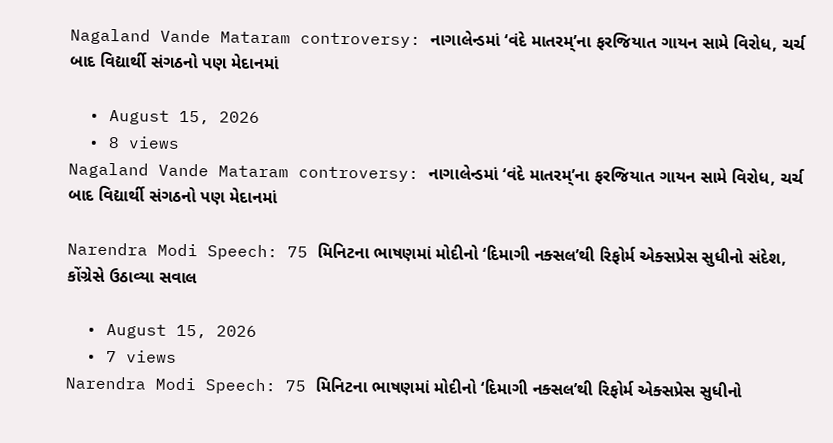Nagaland Vande Mataram controversy: નાગાલેન્ડમાં ‘વંદે માતરમ્’ના ફરજિયાત ગાયન સામે વિરોધ, ચર્ચ બાદ વિદ્યાર્થી સંગઠનો પણ મેદાનમાં

  • August 15, 2026
  • 8 views
Nagaland Vande Mataram controversy: નાગાલેન્ડમાં ‘વંદે માતરમ્’ના ફરજિયાત ગાયન સામે વિરોધ, ચર્ચ બાદ વિદ્યાર્થી સંગઠનો પણ મેદાનમાં

Narendra Modi Speech: 75 મિનિટના ભાષણમાં મોદીનો ‘દિમાગી નક્સલ’થી રિફોર્મ એક્સપ્રેસ સુધીનો સંદેશ, કોંગ્રેસે ઉઠાવ્યા સવાલ

  • August 15, 2026
  • 7 views
Narendra Modi Speech: 75 મિનિટના ભાષણમાં મોદીનો ‘દિમાગી નક્સલ’થી રિફોર્મ એક્સપ્રેસ સુધીનો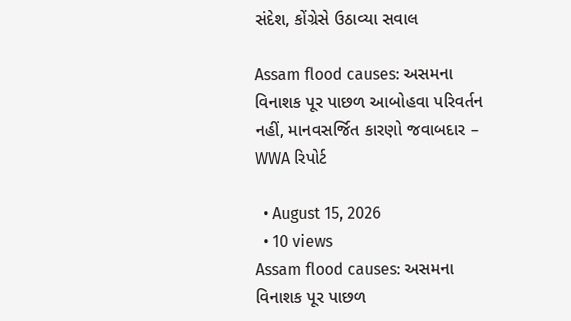સંદેશ, કોંગ્રેસે ઉઠાવ્યા સવાલ

Assam flood causes: અસમના વિનાશક પૂર પાછળ આબોહવા પરિવર્તન નહીં, માનવસર્જિત કારણો જવાબદાર – WWA રિપોર્ટ

  • August 15, 2026
  • 10 views
Assam flood causes: અસમના વિનાશક પૂર પાછળ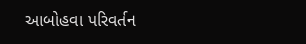આબોહવા પરિવર્તન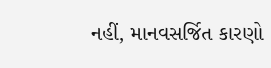નહીં, માનવસર્જિત કારણો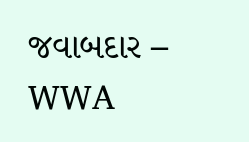જવાબદાર – WWA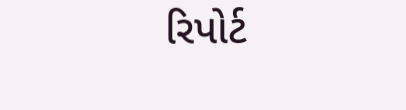રિપોર્ટ